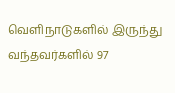வெளிநாடுகளில் இருந்து வந்தவர்களில் 97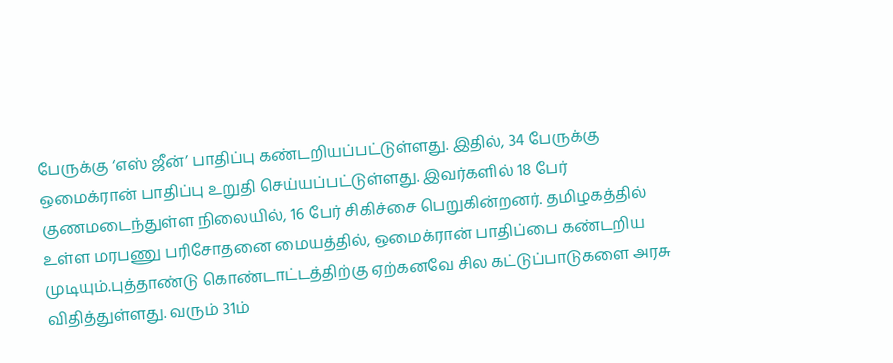பேருக்கு ‘எஸ் ஜீன்’ பாதிப்பு கண்டறியப்பட்டுள்ளது. இதில், 34 பேருக்கு ஒமைக்ரான் பாதிப்பு உறுதி செய்யப்பட்டுள்ளது. இவர்களில் 18 பேர் குணமடைந்துள்ள நிலையில், 16 பேர் சிகிச்சை பெறுகின்றனர். தமிழகத்தில் உள்ள மரபணு பரிசோதனை மையத்தில், ஒமைக்ரான் பாதிப்பை கண்டறிய முடியும்.புத்தாண்டு கொண்டாட்டத்திற்கு ஏற்கனவே சில கட்டுப்பாடுகளை அரசு விதித்துள்ளது. வரும் 31ம்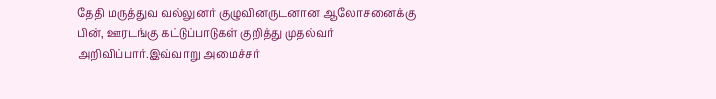தேதி மருத்துவ வல்லுனர் குழுவினருடனான ஆலோசனைக்கு பின், ஊரடங்கு கட்டுப்பாடுகள் குறித்து முதல்வர் அறிவிப்பார்.இவ்வாறு அமைச்சர்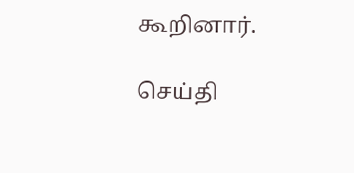கூறினார்.

செய்தி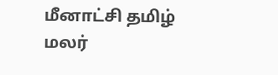மீனாட்சி தமிழ் மலர்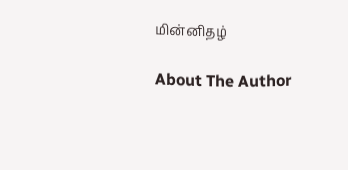மின்னிதழ்

About The Author